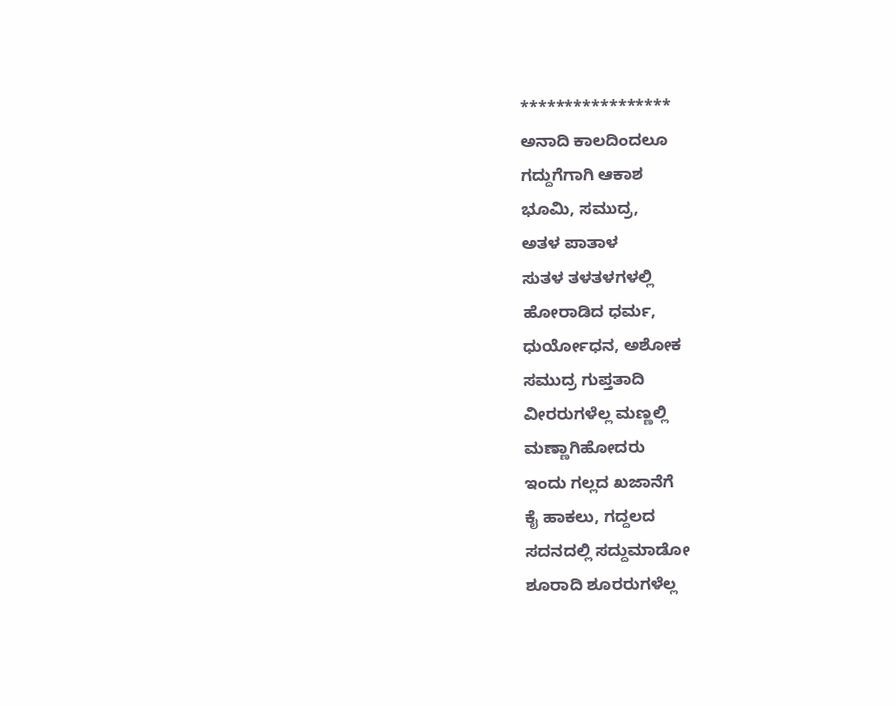*****************
ಅನಾದಿ ಕಾಲದಿಂದಲೂ
ಗದ್ದುಗೆಗಾಗಿ ಆಕಾಶ
ಭೂಮಿ, ಸಮುದ್ರ,
ಅತಳ ಪಾತಾಳ
ಸುತಳ ತಳತಳಗಳಲ್ಲಿ
ಹೋರಾಡಿದ ಧರ್ಮ,
ಧುರ್ಯೋಧನ, ಅಶೋಕ
ಸಮುದ್ರ ಗುಪ್ತತಾದಿ
ವೀರರುಗಳೆಲ್ಲ ಮಣ್ಣಲ್ಲಿ
ಮಣ್ಣಾಗಿಹೋದರು
ಇಂದು ಗಲ್ಲದ ಖಜಾನೆಗೆ
ಕೈ ಹಾಕಲು, ಗದ್ದಲದ
ಸದನದಲ್ಲಿ ಸದ್ದುಮಾಡೋ
ಶೂರಾದಿ ಶೂರರುಗಳೆಲ್ಲ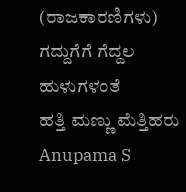(ರಾಜಕಾರಣಿಗಳು)
ಗದ್ದುಗೆಗೆ ಗೆದ್ದಲ ಹುಳುಗಳಂತೆ
ಹತ್ತಿ ಮಣ್ಣು ಮೆತ್ತಿಹರು
Anupama S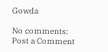Gowda

No comments:
Post a Comment